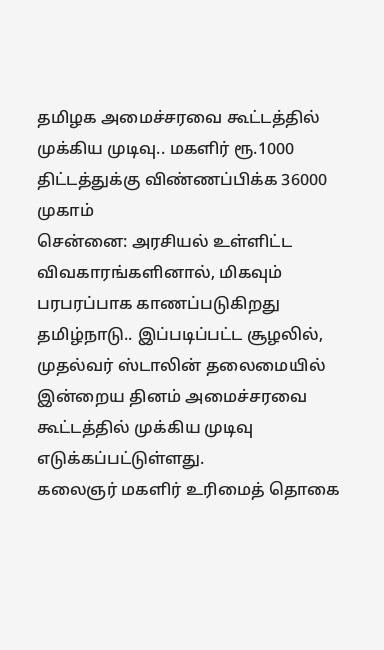தமிழக அமைச்சரவை கூட்டத்தில் முக்கிய முடிவு.. மகளிர் ரூ.1000 திட்டத்துக்கு விண்ணப்பிக்க 36000 முகாம்
சென்னை: அரசியல் உள்ளிட்ட விவகாரங்களினால், மிகவும் பரபரப்பாக காணப்படுகிறது தமிழ்நாடு.. இப்படிப்பட்ட சூழலில், முதல்வர் ஸ்டாலின் தலைமையில் இன்றைய தினம் அமைச்சரவை கூட்டத்தில் முக்கிய முடிவு எடுக்கப்பட்டுள்ளது.
கலைஞர் மகளிர் உரிமைத் தொகை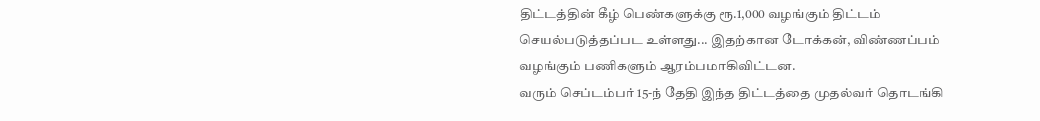திட்டத்தின் கீழ் பெண்களுக்கு ரூ.1,000 வழங்கும் திட்டம் செயல்படுத்தப்பட உள்ளது... இதற்கான டோக்கன், விண்ணப்பம் வழங்கும் பணிகளும் ஆரம்பமாகிவிட்டன.
வரும் செப்டம்பர் 15-ந் தேதி இந்த திட்டத்தை முதல்வர் தொடங்கி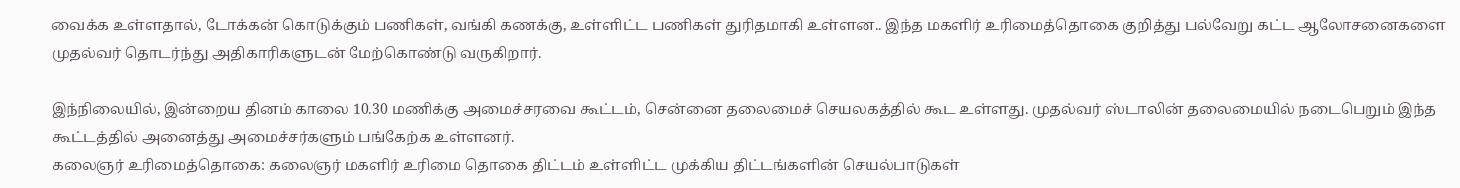வைக்க உள்ளதால், டோக்கன் கொடுக்கும் பணிகள், வங்கி கணக்கு, உள்ளிட்ட பணிகள் துரிதமாகி உள்ளன.. இந்த மகளிர் உரிமைத்தொகை குறித்து பல்வேறு கட்ட ஆலோசனைகளை முதல்வர் தொடர்ந்து அதிகாரிகளுடன் மேற்கொண்டு வருகிறார்.

இந்நிலையில், இன்றைய தினம் காலை 10.30 மணிக்கு அமைச்சரவை கூட்டம், சென்னை தலைமைச் செயலகத்தில் கூட உள்ளது. முதல்வர் ஸ்டாலின் தலைமையில் நடைபெறும் இந்த கூட்டத்தில் அனைத்து அமைச்சர்களும் பங்கேற்க உள்ளனர்.
கலைஞர் உரிமைத்தொகை: கலைஞர் மகளிர் உரிமை தொகை திட்டம் உள்ளிட்ட முக்கிய திட்டங்களின் செயல்பாடுகள்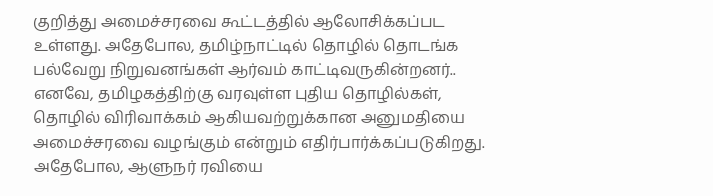குறித்து அமைச்சரவை கூட்டத்தில் ஆலோசிக்கப்பட உள்ளது. அதேபோல, தமிழ்நாட்டில் தொழில் தொடங்க பல்வேறு நிறுவனங்கள் ஆர்வம் காட்டிவருகின்றனர்.. எனவே, தமிழகத்திற்கு வரவுள்ள புதிய தொழில்கள், தொழில் விரிவாக்கம் ஆகியவற்றுக்கான அனுமதியை அமைச்சரவை வழங்கும் என்றும் எதிர்பார்க்கப்படுகிறது.
அதேபோல, ஆளுநர் ரவியை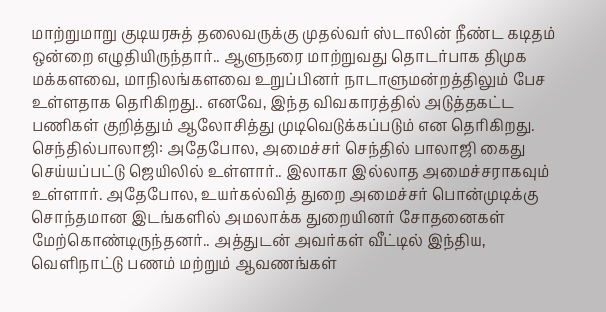மாற்றுமாறு குடியரசுத் தலைவருக்கு முதல்வர் ஸ்டாலின் நீண்ட கடிதம் ஒன்றை எழுதியிருந்தார்.. ஆளுநரை மாற்றுவது தொடர்பாக திமுக மக்களவை, மாநிலங்களவை உறுப்பினர் நாடாளுமன்றத்திலும் பேச உள்ளதாக தெரிகிறது.. எனவே, இந்த விவகாரத்தில் அடுத்தகட்ட பணிகள் குறித்தும் ஆலோசித்து முடிவெடுக்கப்படும் என தெரிகிறது.
செந்தில்பாலாஜி: அதேபோல, அமைச்சர் செந்தில் பாலாஜி கைது செய்யப்பட்டு ஜெயிலில் உள்ளார்.. இலாகா இல்லாத அமைச்சராகவும் உள்ளார். அதேபோல, உயர்கல்வித் துறை அமைச்சர் பொன்முடிக்கு சொந்தமான இடங்களில் அமலாக்க துறையினர் சோதனைகள் மேற்கொண்டிருந்தனர்.. அத்துடன் அவர்கள் வீட்டில் இந்திய, வெளிநாட்டு பணம் மற்றும் ஆவணங்கள்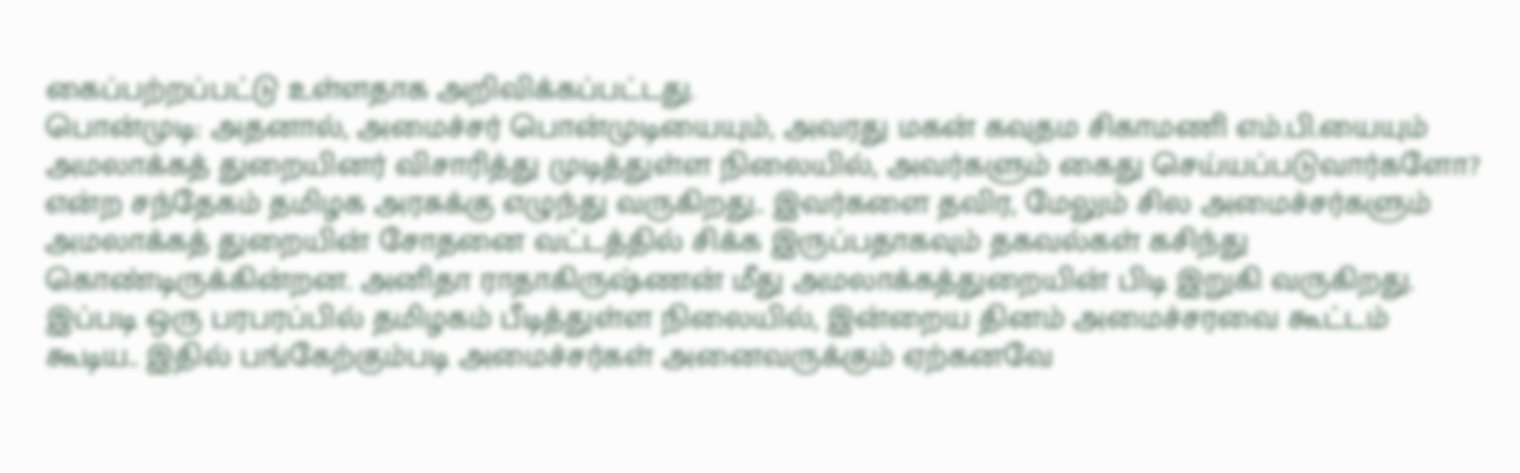கைப்பற்றப்பட்டு உள்ளதாக அறிவிக்கப்பட்டது.
பொன்முடி: அதனால், அமைச்சர் பொன்முடியையும், அவரது மகன் கவுதம சிகாமணி எம்.பி.யையும் அமலாக்கத் துறையினர் விசாரித்து முடித்துள்ள நிலையில், அவர்களும் கைது செய்யப்படுவார்களோ? என்ற சந்தேகம் தமிழக அரசுக்கு எழுந்து வருகிறது.. இவர்களை தவிர, மேலும் சில அமைச்சர்களும் அமலாக்கத் துறையின் சோதனை வட்டத்தில் சிக்க இருப்பதாகவும் தகவல்கள் கசிந்து கொண்டிருக்கின்றன. அனிதா ராதாகிருஷ்ணன் மீது அமலாக்கத்துறையின் பிடி இறுகி வருகிறது.
இப்படி ஒரு பரபரப்பில் தமிழகம் பீடித்துள்ள நிலையில், இன்றைய தினம் அமைச்சரவை கூட்டம் கூடிய.. இதில் பங்கேற்கும்படி அமைச்சர்கள் அனைவருக்கும் ஏற்கனவே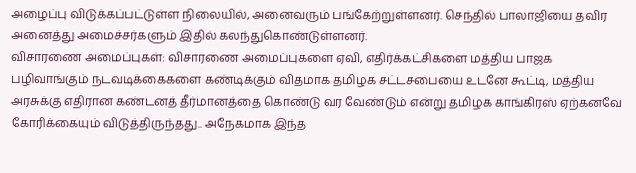அழைப்பு விடுக்கப்பட்டுள்ள நிலையில், அனைவரும் பங்கேற்றுள்ளனர். செந்தில் பாலாஜியை தவிர அனைத்து அமைச்சர்களும் இதில் கலந்துகொண்டுள்ளனர்.
விசாரணை அமைப்புகள்: விசாரணை அமைப்புகளை ஏவி, எதிர்க்கட்சிகளை மத்திய பாஜக பழிவாங்கும் நடவடிக்கைகளை கண்டிக்கும் விதமாக தமிழக சட்டசபையை உடனே கூட்டி, மத்திய அரசுக்கு எதிரான கண்டனத் தீர்மானத்தை கொண்டு வர வேண்டும் என்று தமிழக காங்கிரஸ் ஏற்கனவே கோரிக்கையும் விடுத்திருந்தது.. அநேகமாக இந்த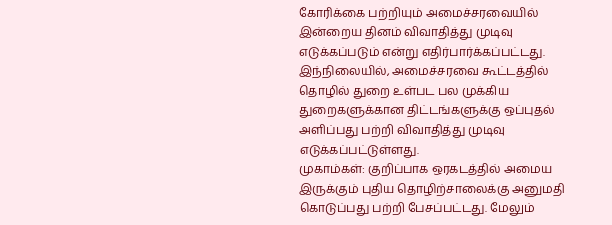கோரிக்கை பற்றியும் அமைச்சரவையில் இன்றைய தினம் விவாதித்து முடிவு எடுக்கப்படும் என்று எதிர்பார்க்கப்பட்டது.
இந்நிலையில், அமைச்சரவை கூட்டத்தில் தொழில் துறை உள்பட பல முக்கிய துறைகளுக்கான திட்டங்களுக்கு ஒப்புதல் அளிப்பது பற்றி விவாதித்து முடிவு எடுக்கப்பட்டுள்ளது.
முகாம்கள்: குறிப்பாக ஒரகடத்தில் அமைய இருக்கும் புதிய தொழிற்சாலைக்கு அனுமதி கொடுப்பது பற்றி பேசப்பட்டது. மேலும்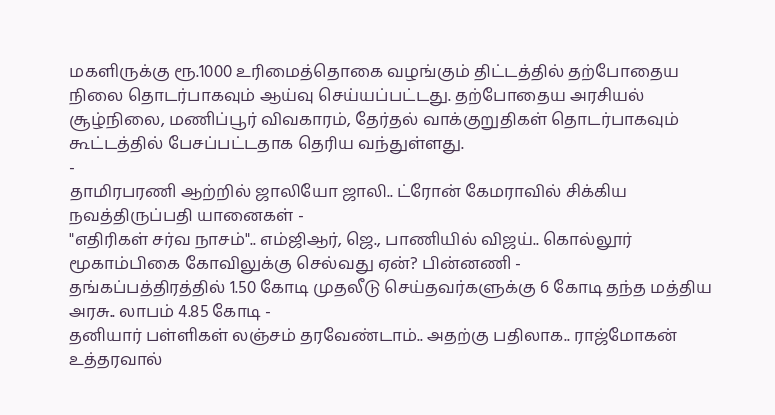மகளிருக்கு ரூ.1000 உரிமைத்தொகை வழங்கும் திட்டத்தில் தற்போதைய நிலை தொடர்பாகவும் ஆய்வு செய்யப்பட்டது. தற்போதைய அரசியல் சூழ்நிலை, மணிப்பூர் விவகாரம், தேர்தல் வாக்குறுதிகள் தொடர்பாகவும் கூட்டத்தில் பேசப்பட்டதாக தெரிய வந்துள்ளது.
-
தாமிரபரணி ஆற்றில் ஜாலியோ ஜாலி.. ட்ரோன் கேமராவில் சிக்கிய நவத்திருப்பதி யானைகள் -
"எதிரிகள் சர்வ நாசம்".. எம்ஜிஆர், ஜெ., பாணியில் விஜய்.. கொல்லூர் மூகாம்பிகை கோவிலுக்கு செல்வது ஏன்? பின்னணி -
தங்கப்பத்திரத்தில் 1.50 கோடி முதலீடு செய்தவர்களுக்கு 6 கோடி தந்த மத்திய அரசு.. லாபம் 4.85 கோடி -
தனியார் பள்ளிகள் லஞ்சம் தரவேண்டாம்.. அதற்கு பதிலாக.. ராஜ்மோகன் உத்தரவால்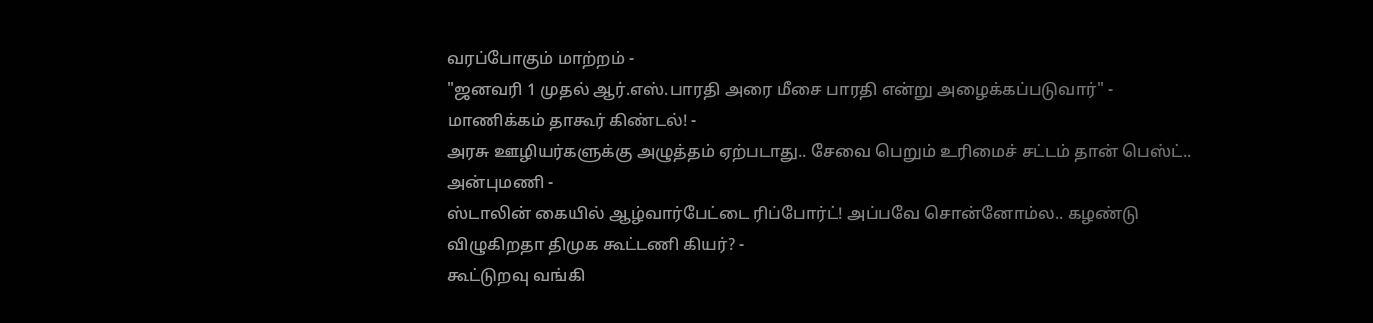வரப்போகும் மாற்றம் -
"ஜனவரி 1 முதல் ஆர்.எஸ்.பாரதி அரை மீசை பாரதி என்று அழைக்கப்படுவார்" - மாணிக்கம் தாகூர் கிண்டல்! -
அரசு ஊழியர்களுக்கு அழுத்தம் ஏற்படாது.. சேவை பெறும் உரிமைச் சட்டம் தான் பெஸ்ட்.. அன்புமணி -
ஸ்டாலின் கையில் ஆழ்வார்பேட்டை ரிப்போர்ட்! அப்பவே சொன்னோம்ல.. கழண்டு விழுகிறதா திமுக கூட்டணி கியர்? -
கூட்டுறவு வங்கி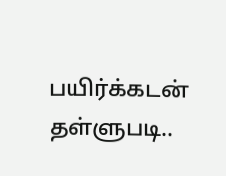பயிர்க்கடன் தள்ளுபடி..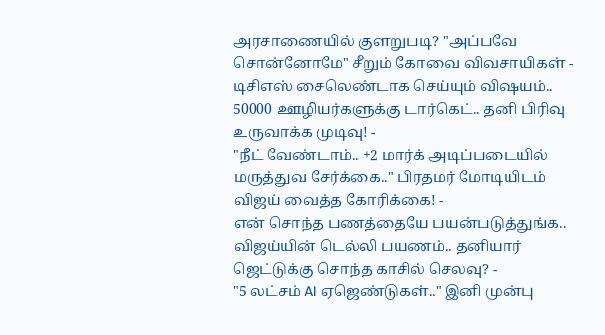அரசாணையில் குளறுபடி? "அப்பவே சொன்னோமே" சீறும் கோவை விவசாயிகள் -
டிசிஎஸ் சைலெண்டாக செய்யும் விஷயம்.. 50000 ஊழியர்களுக்கு டார்கெட்.. தனி பிரிவு உருவாக்க முடிவு! -
"நீட் வேண்டாம்.. +2 மார்க் அடிப்படையில் மருத்துவ சேர்க்கை.." பிரதமர் மோடியிடம் விஜய் வைத்த கோரிக்கை! -
என் சொந்த பணத்தையே பயன்படுத்துங்க.. விஜய்யின் டெல்லி பயணம்.. தனியார் ஜெட்டுக்கு சொந்த காசில் செலவு? -
"5 லட்சம் AI ஏஜெண்டுகள்.." இனி முன்பு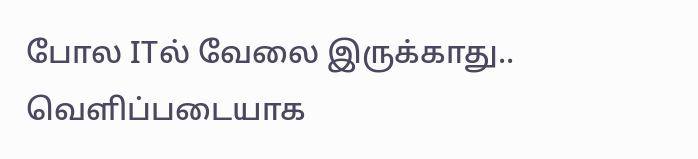போல ITல் வேலை இருக்காது.. வெளிப்படையாக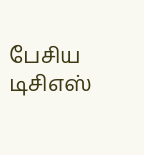பேசிய டிசிஎஸ்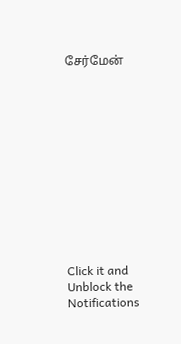சேர்மேன்












Click it and Unblock the Notifications